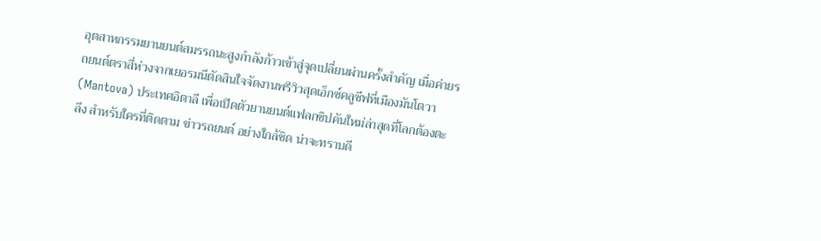อุตสาหกรรมยานยนต์สมรรถนะสูงกำลังก้าวเข้าสู่จุดเปลี่ยนผ่านครั้งสำคัญ เมื่อค่ายรถยนต์ตราสี่ห่วงจากเยอรมนีตัดสินใจจัดงานพรีวิวสุดเอ็กซ์คลูซีฟที่เมืองมันโตวา (Mantova) ประเทศอิตาลี เพื่อเปิดตัวยานยนต์แฟลกชิปคันใหม่ล่าสุดที่โลกต้องตะลึง สำหรับใครที่ติดตาม ข่าวรถยนต์ อย่างใกล้ชิด น่าจะทราบดี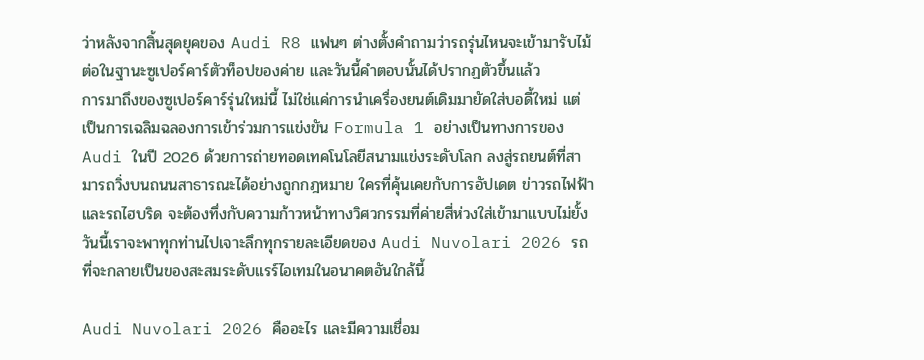ว่าหลังจากสิ้นสุดยุคของ Audi R8 แฟนๆ ต่างตั้งคำถามว่ารถรุ่นไหนจะเข้ามารับไม้ต่อในฐานะซูเปอร์คาร์ตัวท็อปของค่าย และวันนี้คำตอบนั้นได้ปรากฏตัวขึ้นแล้ว
การมาถึงของซูเปอร์คาร์รุ่นใหม่นี้ ไม่ใช่แค่การนำเครื่องยนต์เดิมมายัดใส่บอดี้ใหม่ แต่เป็นการเฉลิมฉลองการเข้าร่วมการแข่งขัน Formula 1 อย่างเป็นทางการของ Audi ในปี 2026 ด้วยการถ่ายทอดเทคโนโลยีสนามแข่งระดับโลก ลงสู่รถยนต์ที่สามารถวิ่งบนถนนสาธารณะได้อย่างถูกกฎหมาย ใครที่คุ้นเคยกับการอัปเดต ข่าวรถไฟฟ้า และรถไฮบริด จะต้องทึ่งกับความก้าวหน้าทางวิศวกรรมที่ค่ายสี่ห่วงใส่เข้ามาแบบไม่ยั้ง วันนี้เราจะพาทุกท่านไปเจาะลึกทุกรายละเอียดของ Audi Nuvolari 2026 รถที่จะกลายเป็นของสะสมระดับแรร์ไอเทมในอนาคตอันใกล้นี้

Audi Nuvolari 2026 คืออะไร และมีความเชื่อม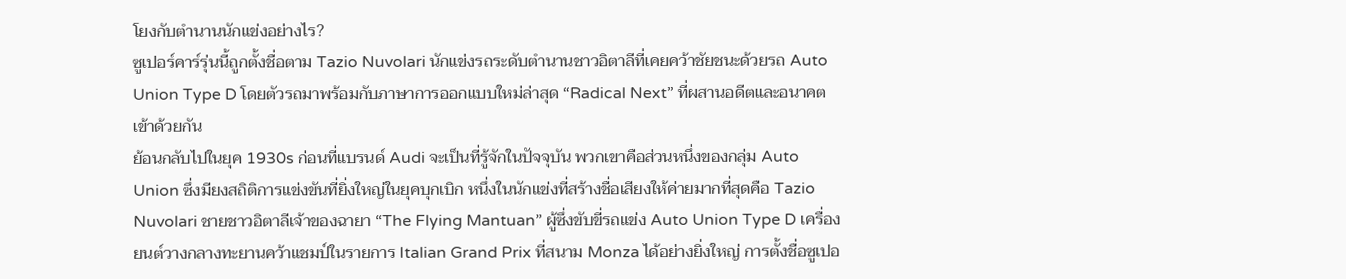โยงกับตำนานนักแข่งอย่างไร?
ซูเปอร์คาร์รุ่นนี้ถูกตั้งชื่อตาม Tazio Nuvolari นักแข่งรถระดับตำนานชาวอิตาลีที่เคยคว้าชัยชนะด้วยรถ Auto Union Type D โดยตัวรถมาพร้อมกับภาษาการออกแบบใหม่ล่าสุด “Radical Next” ที่ผสานอดีตและอนาคตเข้าด้วยกัน
ย้อนกลับไปในยุค 1930s ก่อนที่แบรนด์ Audi จะเป็นที่รู้จักในปัจจุบัน พวกเขาคือส่วนหนึ่งของกลุ่ม Auto Union ซึ่งมียงสถิติการแข่งขันที่ยิ่งใหญ่ในยุคบุกเบิก หนึ่งในนักแข่งที่สร้างชื่อเสียงให้ค่ายมากที่สุดคือ Tazio Nuvolari ชายชาวอิตาลีเจ้าของฉายา “The Flying Mantuan” ผู้ซึ่งขับขี่รถแข่ง Auto Union Type D เครื่องยนต์วางกลางทะยานคว้าแชมป์ในรายการ Italian Grand Prix ที่สนาม Monza ได้อย่างยิ่งใหญ่ การตั้งชื่อซูเปอ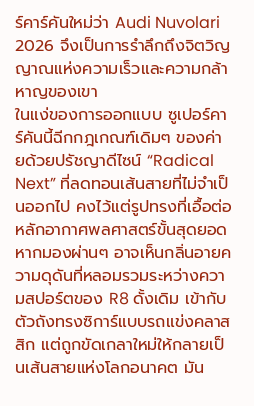ร์คาร์คันใหม่ว่า Audi Nuvolari 2026 จึงเป็นการรำลึกถึงจิตวิญญาณแห่งความเร็วและความกล้าหาญของเขา
ในแง่ของการออกแบบ ซูเปอร์คาร์คันนี้ฉีกกฎเกณฑ์เดิมๆ ของค่ายด้วยปรัชญาดีไซน์ “Radical Next” ที่ลดทอนเส้นสายที่ไม่จำเป็นออกไป คงไว้แต่รูปทรงที่เอื้อต่อหลักอากาศพลศาสตร์ขั้นสุดยอด หากมองผ่านๆ อาจเห็นกลิ่นอายความดุดันที่หลอมรวมระหว่างความสปอร์ตของ R8 ดั้งเดิม เข้ากับตัวถังทรงซิการ์แบบรถแข่งคลาสสิก แต่ถูกขัดเกลาใหม่ให้กลายเป็นเส้นสายแห่งโลกอนาคต มัน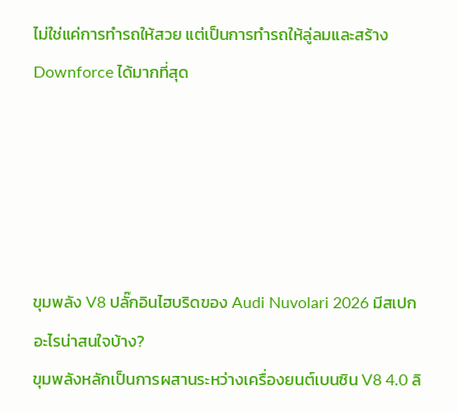ไม่ใช่แค่การทำรถให้สวย แต่เป็นการทำรถให้ลู่ลมและสร้าง Downforce ได้มากที่สุด





ขุมพลัง V8 ปลั๊กอินไฮบริดของ Audi Nuvolari 2026 มีสเปกอะไรน่าสนใจบ้าง?
ขุมพลังหลักเป็นการผสานระหว่างเครื่องยนต์เบนซิน V8 4.0 ลิ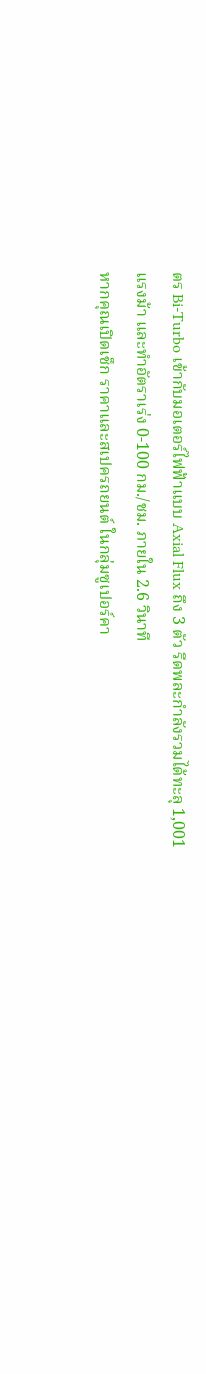ตร Bi-Turbo เข้ากับมอเตอร์ไฟฟ้าแบบ Axial Flux ถึง 3 ตัว รีดพละกำลังรวมได้ทะลุ 1,001 แรงม้า และทำอัตราเร่ง 0-100 กม./ชม. ภายใน 2.6 วินาที
หากคุณเปิดเช็ก ราคาและสเปครถยนต์ ในกลุ่มซูเปอร์คา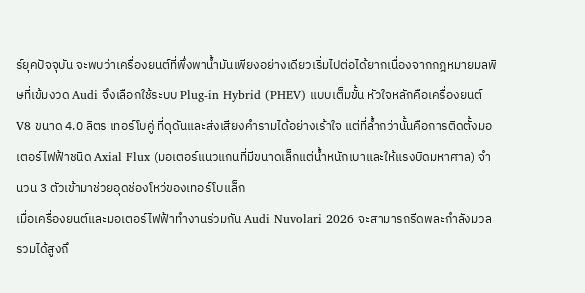ร์ยุคปัจจุบัน จะพบว่าเครื่องยนต์ที่พึ่งพาน้ำมันเพียงอย่างเดียวเริ่มไปต่อได้ยากเนื่องจากกฎหมายมลพิษที่เข้มงวด Audi จึงเลือกใช้ระบบ Plug-in Hybrid (PHEV) แบบเต็มขั้น หัวใจหลักคือเครื่องยนต์ V8 ขนาด 4.0 ลิตร เทอร์โบคู่ ที่ดุดันและส่งเสียงคำรามได้อย่างเร้าใจ แต่ที่ล้ำกว่านั้นคือการติดตั้งมอเตอร์ไฟฟ้าชนิด Axial Flux (มอเตอร์แนวแกนที่มีขนาดเล็กแต่น้ำหนักเบาและให้แรงบิดมหาศาล) จำนวน 3 ตัวเข้ามาช่วยอุดช่องโหว่ของเทอร์โบแล็ก
เมื่อเครื่องยนต์และมอเตอร์ไฟฟ้าทำงานร่วมกัน Audi Nuvolari 2026 จะสามารถรีดพละกำลังมวลรวมได้สูงถึ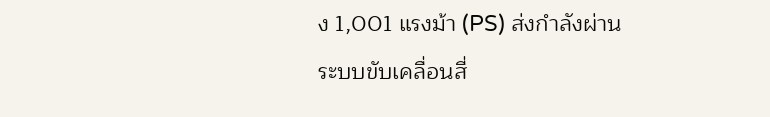ง 1,001 แรงม้า (PS) ส่งกำลังผ่านระบบขับเคลื่อนสี่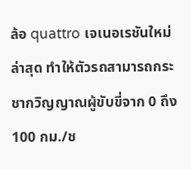ล้อ quattro เจเนอเรชันใหม่ล่าสุด ทำให้ตัวรถสามารถกระชากวิญญาณผู้ขับขี่จาก 0 ถึง 100 กม./ช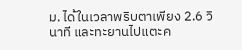ม. ได้ในเวลาพริบตาเพียง 2.6 วินาที และทะยานไปแตะค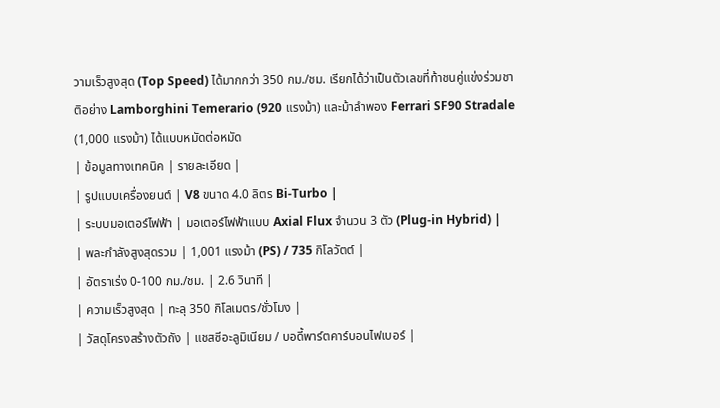วามเร็วสูงสุด (Top Speed) ได้มากกว่า 350 กม./ชม. เรียกได้ว่าเป็นตัวเลขที่ท้าชนคู่แข่งร่วมชาติอย่าง Lamborghini Temerario (920 แรงม้า) และม้าลำพอง Ferrari SF90 Stradale (1,000 แรงม้า) ได้แบบหมัดต่อหมัด
| ข้อมูลทางเทคนิค | รายละเอียด |
| รูปแบบเครื่องยนต์ | V8 ขนาด 4.0 ลิตร Bi-Turbo |
| ระบบมอเตอร์ไฟฟ้า | มอเตอร์ไฟฟ้าแบบ Axial Flux จำนวน 3 ตัว (Plug-in Hybrid) |
| พละกำลังสูงสุดรวม | 1,001 แรงม้า (PS) / 735 กิโลวัตต์ |
| อัตราเร่ง 0-100 กม./ชม. | 2.6 วินาที |
| ความเร็วสูงสุด | ทะลุ 350 กิโลเมตร/ชั่วโมง |
| วัสดุโครงสร้างตัวถัง | แชสซีอะลูมิเนียม / บอดี้พาร์ตคาร์บอนไฟเบอร์ |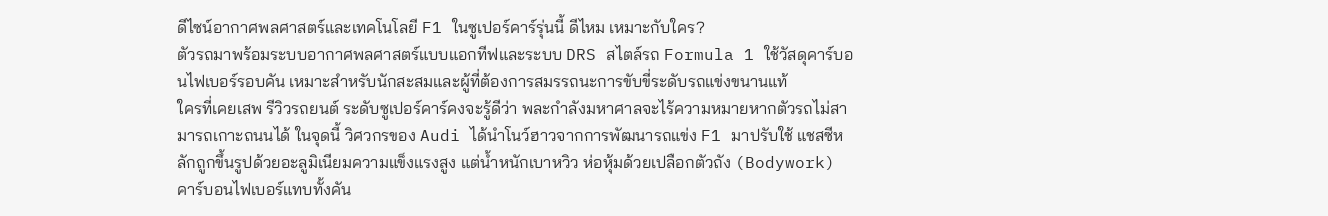ดีไซน์อากาศพลศาสตร์และเทคโนโลยี F1 ในซูเปอร์คาร์รุ่นนี้ ดีไหม เหมาะกับใคร?
ตัวรถมาพร้อมระบบอากาศพลศาสตร์แบบแอกทีฟและระบบ DRS สไตล์รถ Formula 1 ใช้วัสดุคาร์บอนไฟเบอร์รอบคัน เหมาะสำหรับนักสะสมและผู้ที่ต้องการสมรรถนะการขับขี่ระดับรถแข่งขนานแท้
ใครที่เคยเสพ รีวิวรถยนต์ ระดับซูเปอร์คาร์คงจะรู้ดีว่า พละกำลังมหาศาลจะไร้ความหมายหากตัวรถไม่สามารถเกาะถนนได้ ในจุดนี้ วิศวกรของ Audi ได้นำโนว์ฮาวจากการพัฒนารถแข่ง F1 มาปรับใช้ แชสซีหลักถูกขึ้นรูปด้วยอะลูมิเนียมความแข็งแรงสูง แต่น้ำหนักเบาหวิว ห่อหุ้มด้วยเปลือกตัวถัง (Bodywork) คาร์บอนไฟเบอร์แทบทั้งคัน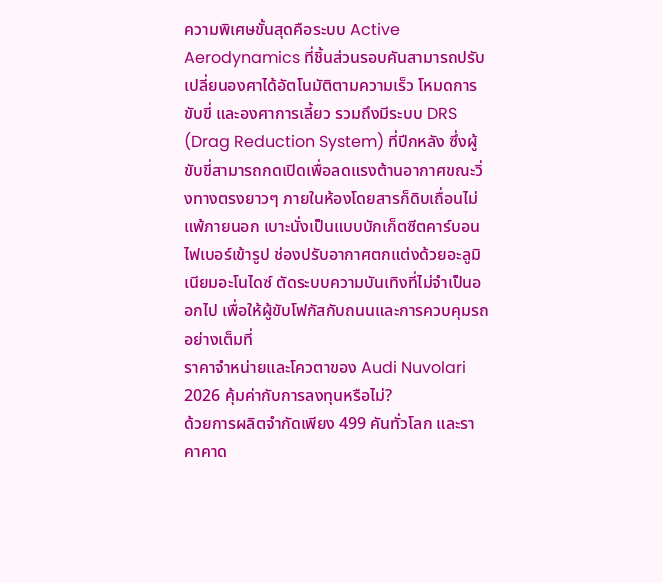ความพิเศษขั้นสุดคือระบบ Active Aerodynamics ที่ชิ้นส่วนรอบคันสามารถปรับเปลี่ยนองศาได้อัตโนมัติตามความเร็ว โหมดการขับขี่ และองศาการเลี้ยว รวมถึงมีระบบ DRS (Drag Reduction System) ที่ปีกหลัง ซึ่งผู้ขับขี่สามารถกดเปิดเพื่อลดแรงต้านอากาศขณะวิ่งทางตรงยาวๆ ภายในห้องโดยสารก็ดิบเถื่อนไม่แพ้ภายนอก เบาะนั่งเป็นแบบบักเก็ตซีตคาร์บอนไฟเบอร์เข้ารูป ช่องปรับอากาศตกแต่งด้วยอะลูมิเนียมอะโนไดซ์ ตัดระบบความบันเทิงที่ไม่จำเป็นออกไป เพื่อให้ผู้ขับโฟกัสกับถนนและการควบคุมรถอย่างเต็มที่
ราคาจำหน่ายและโควตาของ Audi Nuvolari 2026 คุ้มค่ากับการลงทุนหรือไม่?
ด้วยการผลิตจำกัดเพียง 499 คันทั่วโลก และราคาคาด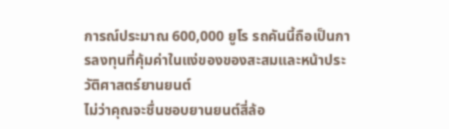การณ์ประมาณ 600,000 ยูโร รถคันนี้ถือเป็นการลงทุนที่คุ้มค่าในแง่ของของสะสมและหน้าประวัติศาสตร์ยานยนต์
ไม่ว่าคุณจะชื่นชอบยานยนต์สี่ล้อ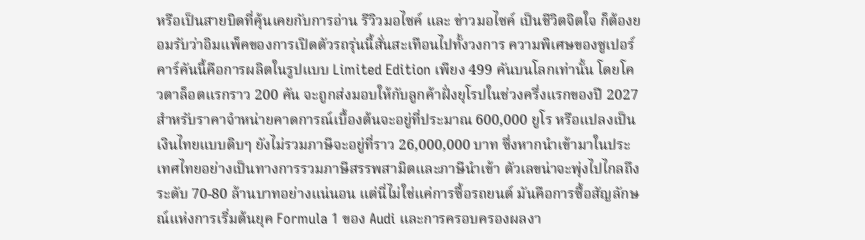หรือเป็นสายบิดที่คุ้นเคยกับการอ่าน รีวิวมอไซค์ และ ข่าวมอไซค์ เป็นชีวิตจิตใจ ก็ต้องยอมรับว่าอิมแพ็คของการเปิดตัวรถรุ่นนี้สั่นสะเทือนไปทั้งวงการ ความพิเศษของซูเปอร์คาร์คันนี้คือการผลิตในรูปแบบ Limited Edition เพียง 499 คันบนโลกเท่านั้น โดยโควตาล็อตแรกราว 200 คัน จะถูกส่งมอบให้กับลูกค้าฝั่งยุโรปในช่วงครึ่งแรกของปี 2027
สำหรับราคาจำหน่ายคาดการณ์เบื้องต้นจะอยู่ที่ประมาณ 600,000 ยูโร หรือแปลงเป็นเงินไทยแบบดิบๆ ยังไม่รวมภาษีจะอยู่ที่ราว 26,000,000 บาท ซึ่งหากนำเข้ามาในประเทศไทยอย่างเป็นทางการรวมภาษีสรรพสามิตและภาษีนำเข้า ตัวเลขน่าจะพุ่งไปไกลถึงระดับ 70-80 ล้านบาทอย่างแน่นอน แต่นี่ไม่ใช่แค่การซื้อรถยนต์ มันคือการซื้อสัญลักษณ์แห่งการเริ่มต้นยุค Formula 1 ของ Audi และการครอบครองผลงา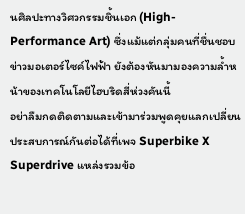นศิลปะทางวิศวกรรมชิ้นเอก (High-Performance Art) ซึ่งแม้แต่กลุ่มคนที่ชื่นชอบ ข่าวมอเตอร์ไซค์ไฟฟ้า ยังต้องหันมามองความล้ำหน้าของเทคโนโลยีไฮบริดสี่ห่วงคันนี้
อย่าลืมกดติดตามและเข้ามาร่วมพูดคุยแลกเปลี่ยนประสบการณ์กันต่อได้ที่เพจ Superbike X Superdrive แหล่งรวมข้อ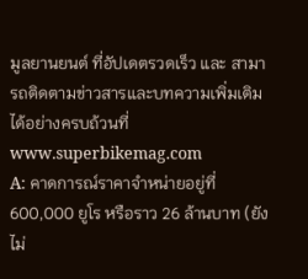มูลยานยนต์ ที่อัปเดตรวดเร็ว และ สามารถติดตามข่าวสารและบทความเพิ่มเติมได้อย่างครบถ้วนที่ www.superbikemag.com
A: คาดการณ์ราคาจำหน่ายอยู่ที่ 600,000 ยูโร หรือราว 26 ล้านบาท (ยังไม่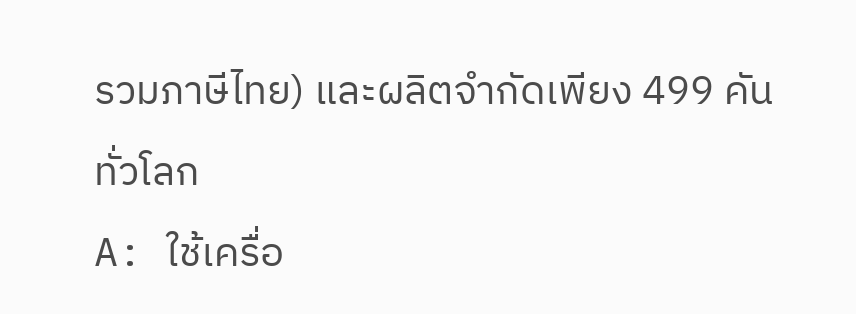รวมภาษีไทย) และผลิตจำกัดเพียง 499 คันทั่วโลก
A: ใช้เครื่อ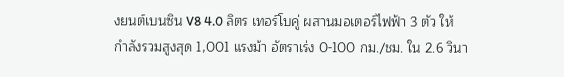งยนต์เบนซิน V8 4.0 ลิตร เทอร์โบคู่ ผสานมอเตอร์ไฟฟ้า 3 ตัว ให้กำลังรวมสูงสุด 1,001 แรงม้า อัตราเร่ง 0-100 กม./ชม. ใน 2.6 วินา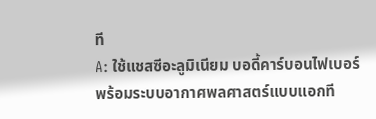ที
A: ใช้แชสซีอะลูมิเนียม บอดี้คาร์บอนไฟเบอร์ พร้อมระบบอากาศพลศาสตร์แบบแอกที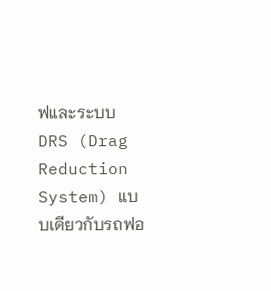ฟและระบบ DRS (Drag Reduction System) แบบเดียวกับรถฟอ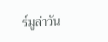ร์มูล่าวัน